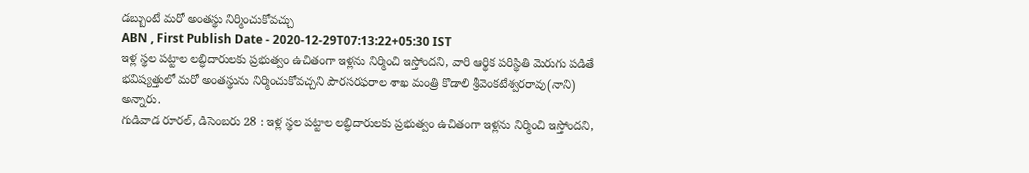డబ్బుంటే మరో అంతస్థు నిర్మించుకోవచ్చు
ABN , First Publish Date - 2020-12-29T07:13:22+05:30 IST
ఇళ్ల స్థల పట్టాల లబ్ధిదారులకు ప్రభుత్వం ఉచితంగా ఇళ్లను నిర్మించి ఇస్తోందని, వారి ఆర్థిక పరిస్థితి మెరుగు పడితే భవిష్యత్తులో మరో అంతస్థును నిర్మించుకోవచ్చని పౌరసరఫరాల శాఖ మంత్రి కొడాలి శ్రీవెంకటేశ్వరరావు(నాని) అన్నారు.
గుడివాడ రూరల్, డిసెంబరు 28 : ఇళ్ల స్థల పట్టాల లబ్ధిదారులకు ప్రభుత్వం ఉచితంగా ఇళ్లను నిర్మించి ఇస్తోందని,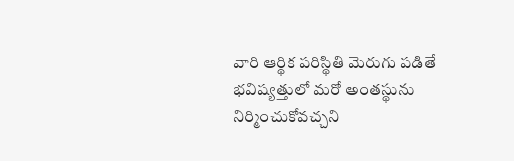వారి ఆర్థిక పరిస్థితి మెరుగు పడితే భవిష్యత్తులో మరో అంతస్థును నిర్మించుకోవచ్చని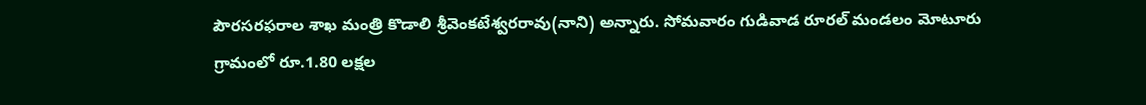పౌరసరఫరాల శాఖ మంత్రి కొడాలి శ్రీవెంకటేశ్వరరావు(నాని) అన్నారు. సోమవారం గుడివాడ రూరల్ మండలం మోటూరు గ్రామంలో రూ.1.80 లక్షల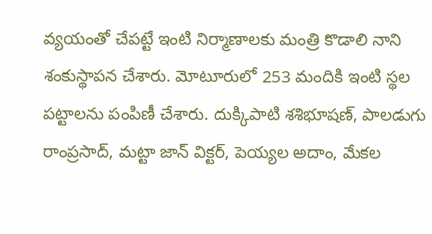వ్యయంతో చేపట్టే ఇంటి నిర్మాణాలకు మంత్రి కొడాలి నాని శంకుస్థాపన చేశారు. మోటూరులో 253 మందికి ఇంటి స్థల పట్టాలను పంపిణీ చేశారు. దుక్కిపాటి శశిభూషణ్, పాలడుగు రాంప్రసాద్, మట్టా జాన్ విక్టర్, పెయ్యల అదాం, మేకల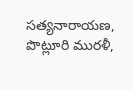సత్యనారాయణ, పొట్లూరి మురళీ,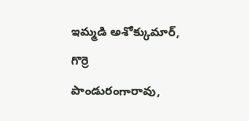ఇమ్మడి అశోక్కుమార్, గొర్రె పాండురంగారావు,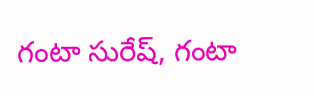గంటా సురేష్, గంటా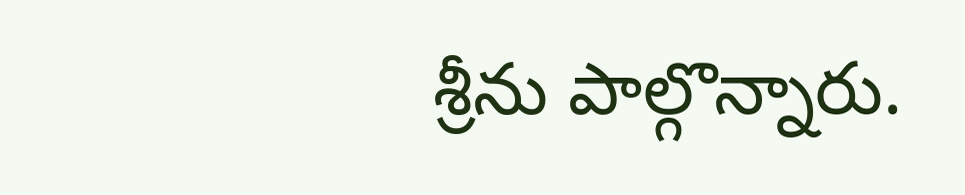శ్రీను పాల్గొన్నారు.